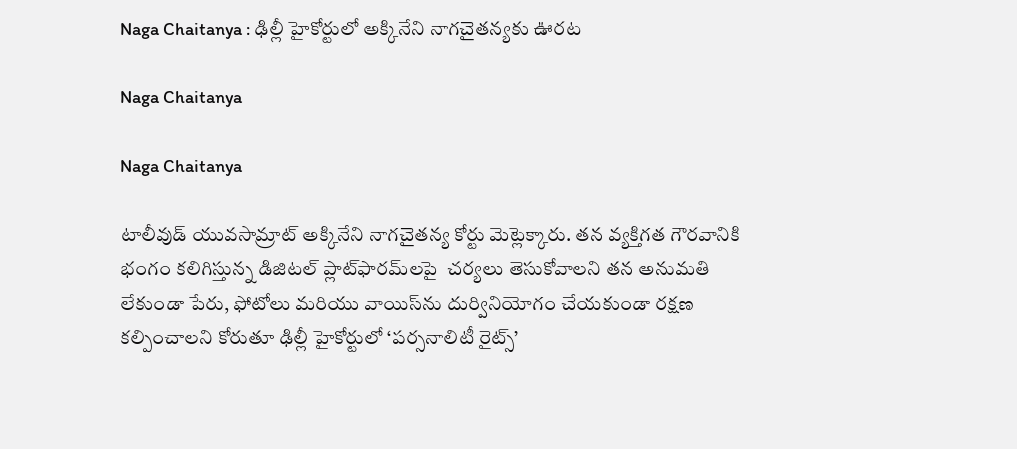Naga Chaitanya : ఢిల్లీ హైకోర్టులో అక్కినేని నాగచైతన్యకు ఊరట

Naga Chaitanya

Naga Chaitanya

టాలీవుడ్ యువసామ్రాట్ అక్కినేని నాగచైతన్య కోర్టు మెట్లెక్కారు. తన వ్యక్తిగత గౌరవానికి భంగం కలిగిస్తున్న డిజిటల్ ప్లాట్‌ఫారమ్‌లపై  చర్యలు తెసుకోవాలని తన అనుమతి లేకుండా పేరు, ఫోటోలు మరియు వాయిస్‌ను దుర్వినియోగం చేయకుండా రక్షణ కల్పించాలని కోరుతూ ఢిల్లీ హైకోర్టులో ‘పర్సనాలిటీ రైట్స్’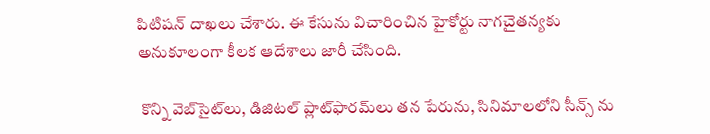పిటిషన్ దాఖలు చేశారు. ఈ కేసును విచారించిన హైకోర్టు నాగచైతన్యకు అనుకూలంగా కీలక ఆదేశాలు జారీ చేసింది.

 కొన్ని వెబ్‌సైట్‌లు, డిజిటల్ ప్లాట్‌ఫారమ్‌లు తన పేరును, సినిమాలలోని సీన్స్ ను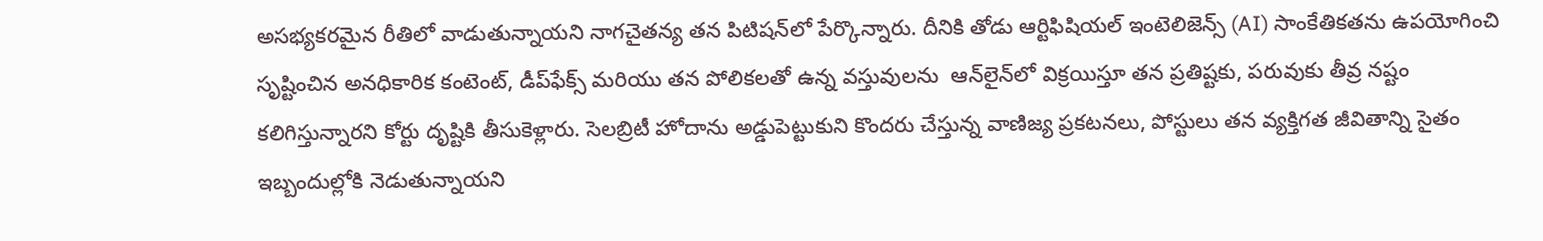అసభ్యకరమైన రీతిలో వాడుతున్నాయని నాగచైతన్య తన పిటిషన్‌లో పేర్కొన్నారు. దీనికి తోడు ఆర్టిఫిషియల్ ఇంటెలిజెన్స్ (AI) సాంకేతికతను ఉపయోగించి సృష్టించిన అనధికారిక కంటెంట్, డీప్‌ఫేక్స్ మరియు తన పోలికలతో ఉన్న వస్తువులను  ఆన్‌లైన్‌లో విక్రయిస్తూ తన ప్రతిష్టకు, పరువుకు తీవ్ర నష్టం కలిగిస్తున్నారని కోర్టు దృష్టికి తీసుకెళ్లారు. సెలబ్రిటీ హోదాను అడ్డుపెట్టుకుని కొందరు చేస్తున్న వాణిజ్య ప్రకటనలు, పోస్టులు తన వ్యక్తిగత జీవితాన్ని సైతం ఇబ్బందుల్లోకి నెడుతున్నాయని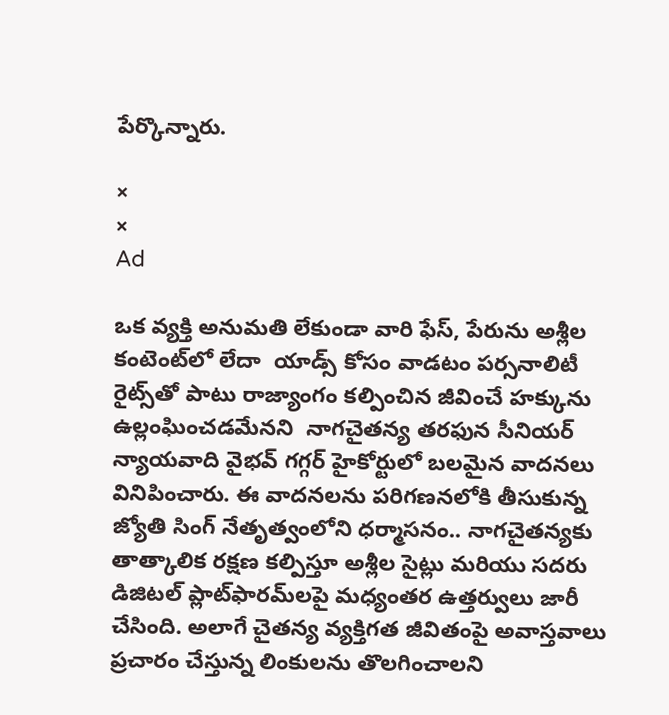పేర్కొన్నారు.

×
×
Ad

ఒక వ్యక్తి అనుమతి లేకుండా వారి ఫేస్, పేరును అశ్లీల కంటెంట్‌లో లేదా  యాడ్స్ కోసం వాడటం పర్సనాలిటీ రైట్స్‌తో పాటు రాజ్యాంగం కల్పించిన జీవించే హక్కును ఉల్లంఘించడమేనని  నాగచైతన్య తరఫున సీనియర్ న్యాయవాది వైభవ్ గగ్గర్ హైకోర్టులో బలమైన వాదనలు వినిపించారు. ఈ వాదనలను పరిగణనలోకి తీసుకున్న జ్యోతి సింగ్ నేతృత్వంలోని ధర్మాసనం.. నాగచైతన్యకు తాత్కాలిక రక్షణ కల్పిస్తూ అశ్లీల సైట్లు మరియు సదరు డిజిటల్ ప్లాట్‌ఫారమ్‌లపై మధ్యంతర ఉత్తర్వులు జారీ చేసింది. అలాగే చైతన్య వ్యక్తిగత జీవితంపై అవాస్తవాలు ప్రచారం చేస్తున్న లింకులను తొలగించాలని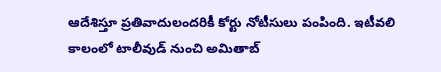ఆదేశిస్తూ ప్రతివాదులందరికీ కోర్టు నోటీసులు పంపింది. ఇటీవలి కాలంలో టాలీవుడ్ నుంచి అమితాబ్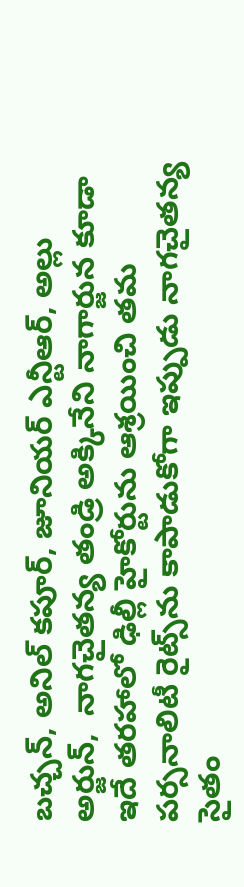బచ్చన్, అనిల్ కపూర్, జూనియర్ ఎన్టీఆర్, అల్లు అర్జున్,  నాగచైతన్య తండ్రి అక్కినేని నాగార్జున కూడా ఇదే తరహాలో ఢిల్లీ హైకోర్టును ఆశ్రయించి తమ పర్సనాలిటీ రైట్స్‌ను కాపాడుకోగా ఇప్పుడు నాగచైతన్య సైతం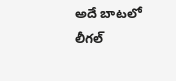అదే బాటలో లీగల్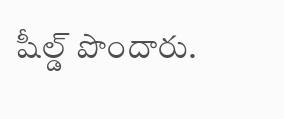షీల్డ్ పొందారు.